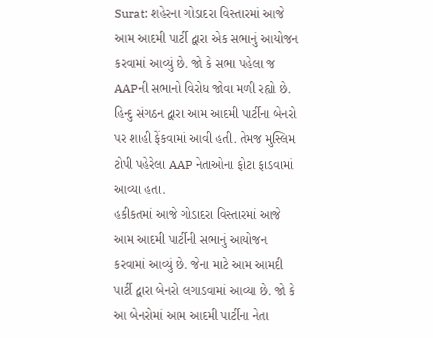Surat: શહેરના ગોડાદરા વિસ્તારમાં આજે આમ આદમી પાર્ટી દ્વારા એક સભાનું આયોજન કરવામાં આવ્યું છે. જો કે સભા પહેલા જ AAPની સભાનો વિરોધ જોવા મળી રહ્યો છે. હિન્દુ સંગઠન દ્વારા આમ આદમી પાર્ટીના બેનરો પર શાહી ફેંકવામાં આવી હતી. તેમજ મુસ્લિમ ટોપી પહેરેલા AAP નેતાઓના ફોટા ફાડવામાં આવ્યા હતા.
હકીકતમાં આજે ગોડાદરા વિસ્તારમાં આજે આમ આદમી પાર્ટીની સભાનું આયોજન કરવામાં આવ્યું છે. જેના માટે આમ આમદી પાર્ટી દ્વારા બેનરો લગાડવામાં આવ્યા છે. જો કે આ બેનરોમાં આમ આદમી પાર્ટીના નેતા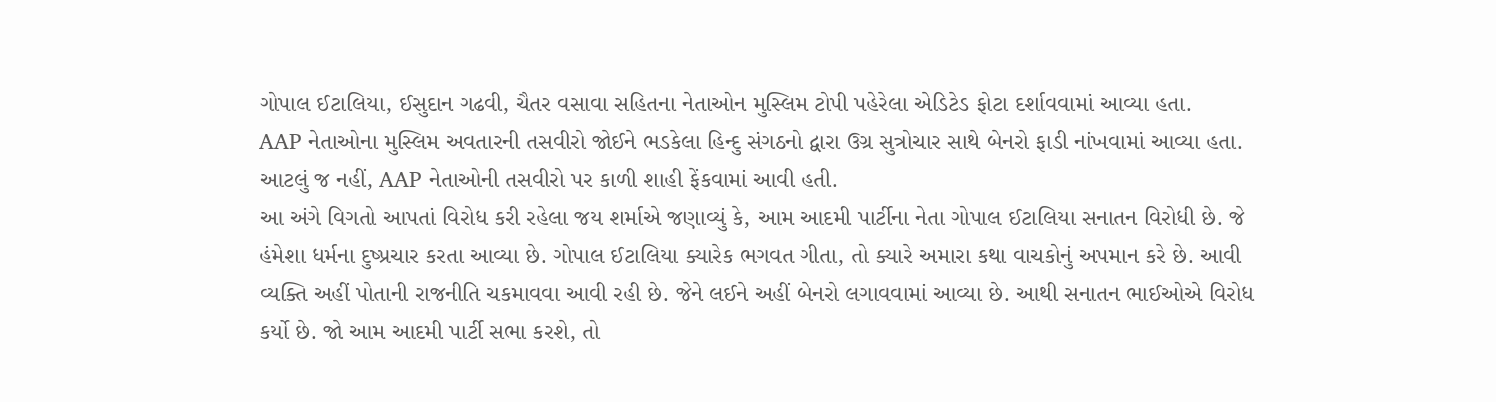ગોપાલ ઈટાલિયા, ઈસુદાન ગઢવી, ચૈતર વસાવા સહિતના નેતાઓન મુસ્લિમ ટોપી પહેરેલા એડિટેડ ફોટા દર્શાવવામાં આવ્યા હતા.
AAP નેતાઓના મુસ્લિમ અવતારની તસવીરો જોઈને ભડકેલા હિન્દુ સંગઠનો દ્વારા ઉગ્ર સુત્રોચાર સાથે બેનરો ફાડી નાંખવામાં આવ્યા હતા. આટલું જ નહીં, AAP નેતાઓની તસવીરો પર કાળી શાહી ફેંકવામાં આવી હતી.
આ અંગે વિગતો આપતાં વિરોધ કરી રહેલા જય શર્માએ જણાવ્યું કે, આમ આદમી પાર્ટીના નેતા ગોપાલ ઈટાલિયા સનાતન વિરોધી છે. જે હંમેશા ધર્મના દુષ્પ્રચાર કરતા આવ્યા છે. ગોપાલ ઈટાલિયા ક્યારેક ભગવત ગીતા, તો ક્યારે અમારા કથા વાચકોનું અપમાન કરે છે. આવી વ્યક્તિ અહીં પોતાની રાજનીતિ ચકમાવવા આવી રહી છે. જેને લઈને અહીં બેનરો લગાવવામાં આવ્યા છે. આથી સનાતન ભાઈઓએ વિરોધ કર્યો છે. જો આમ આદમી પાર્ટી સભા કરશે, તો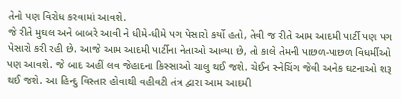તેનો પણ વિરોધ કરવામાં આવશે.
જે રીતે મુઘલ અને બાબરે આવી ને ધીમે-ધીમે પગ પેસારો કર્યો હતો, તેવી જ રીતે આમ આદમી પાર્ટી પણ પગ પેસારો કરી રહી છે. આજે આમ આદમી પાર્ટીના નેતાઓ આવ્યા છે, તો કાલે તેમની પાછળ-પાછળ વિધર્મીઓ પણ આવશે. જે બાદ અહીં લવ જેહાદના કિસ્સાઓ ચાલુ થઈ જશે. ચેઈન સ્નેચિંગ જેવી અનેક ઘટનાઓ શરૂ થઈ જશે. આ હિન્દુ વિસ્તાર હોવાથી વહીવટી તંત્ર દ્વારા આમ આદમી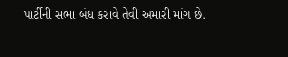પાર્ટીની સભા બંધ કરાવે તેવી અમારી માંગ છે.